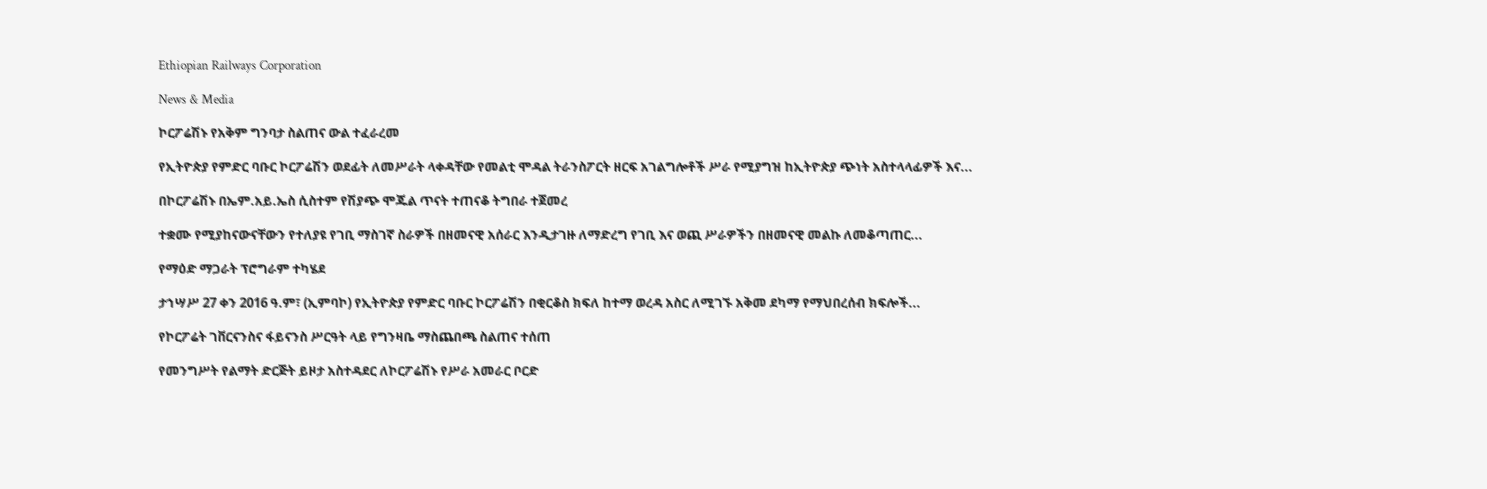Ethiopian Railways Corporation

News & Media

ኮርፖሬሽኑ የአቅም ግንባታ ስልጠና ውል ተፈራረመ

የኢትዮጵያ የምድር ባቡር ኮርፖሬሽን ወደፊት ለመሥራት ላቀዳቸው የመልቲ ሞዳል ትራንስፖርት ዘርፍ አገልግሎቶች ሥራ የሚያግዝ ከኢትዮጵያ ጭነት አስተላላፊዎች እና...

በኮርፖሬሽኑ በኤም.አይ.ኤስ ሲስተም የሽያጭ ሞጁል ጥናት ተጠናቆ ትግበራ ተጀመረ

ተቋሙ የሚያከናውናቸውን የተለያዩ የገቢ ማስገኛ ስራዎች በዘመናዊ አሰራር እንዲታገዙ ለማድረግ የገቢ እና ወጪ ሥራዎችን በዘመናዊ መልኩ ለመቆጣጠር...

የማዕድ ማጋራት ፕሮግራም ተካሄደ

ታኀሣሥ 27 ቀን 2016 ዓ.ም፣ (ኢምባኮ) የኢትዮጵያ የምድር ባቡር ኮርፖሬሽን በቂርቆስ ክፍለ ከተማ ወረዳ አስር ለሚገኙ አቅመ ደካማ የማህበረሰብ ክፍሎች...

የኮርፖሬት ገቨርናንስና ፋይናንስ ሥርዓት ላይ የግንዛቤ ማስጨበጫ ስልጠና ተሰጠ

የመንግሥት የልማት ድርጅት ይዞታ አስተዳደር ለኮርፖሬሽኑ የሥራ አመራር ቦርድ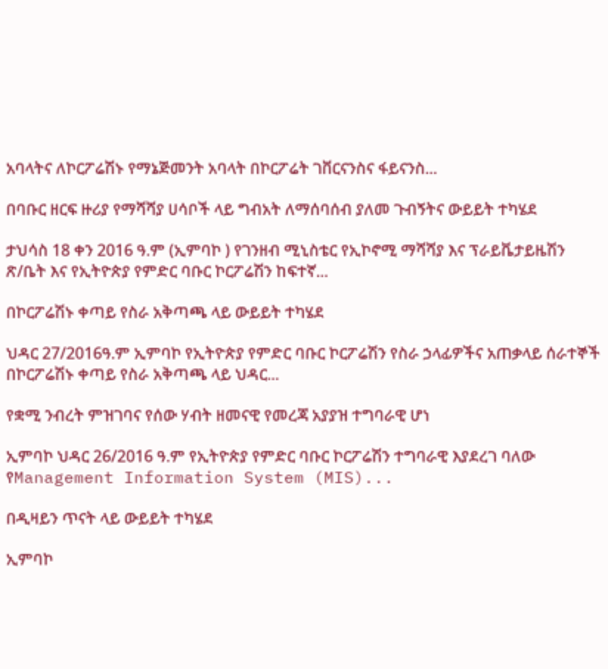አባላትና ለኮርፖሬሽኑ የማኔጅመንት አባላት በኮርፖሬት ገቨርናንስና ፋይናንስ...

በባቡር ዘርፍ ዙሪያ የማሻሻያ ሀሳቦች ላይ ግብአት ለማሰባሰብ ያለመ ጉብኝትና ውይይት ተካሄደ

ታህሳስ 18 ቀን 2016 ዓ.ም (ኢምባኮ ) የገንዘብ ሚኒስቴር የኢኮኖሚ ማሻሻያ እና ፕራይቬታይዜሽን ጽ/ቤት እና የኢትዮጵያ የምድር ባቡር ኮርፖሬሽን ከፍተኛ...

በኮርፖሬሽኑ ቀጣይ የስራ አቅጣጫ ላይ ውይይት ተካሄደ

ህዳር 27/2016ዓ.ም ኢምባኮ የኢትዮጵያ የምድር ባቡር ኮርፖሬሽን የስራ ኃላፊዎችና አጠቃላይ ሰራተኞች በኮርፖሬሽኑ ቀጣይ የስራ አቅጣጫ ላይ ህዳር...

የቋሚ ንብረት ምዝገባና የሰው ሃብት ዘመናዊ የመረጃ አያያዝ ተግባራዊ ሆነ

ኢምባኮ ህዳር 26/2016 ዓ.ም የኢትዮጵያ የምድር ባቡር ኮርፖሬሽን ተግባራዊ እያደረገ ባለው የManagement Information System (MIS)...

በዲዛይን ጥናት ላይ ውይይት ተካሄደ

ኢምባኮ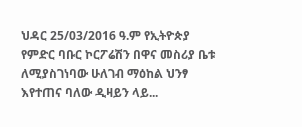ህዳር 25/03/2016 ዓ.ም የኢትዮጵያ የምድር ባቡር ኮርፖሬሽን በዋና መስሪያ ቤቱ ለሚያስገነባው ሁለገብ ማዕከል ህንፃ እየተጠና ባለው ዲዛይን ላይ...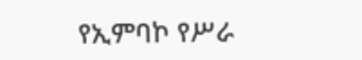የኢምባኮ የሥራ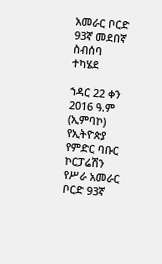አመራር ቦርድ 93ኛ መደበኛ ስብሰባ ተካሄደ

ኀዳር 22 ቀን 2016 ዓ.ም (ኢምባኮ) የኢትዮጵያ የምድር ባቡር ኮርፓሬሽን የሥራ አመራር ቦርድ 93ኛ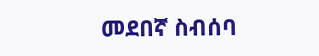መደበኛ ስብሰባ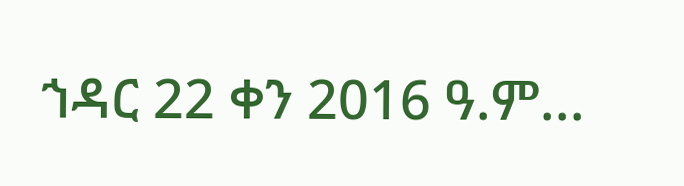ኀዳር 22 ቀን 2016 ዓ.ም...